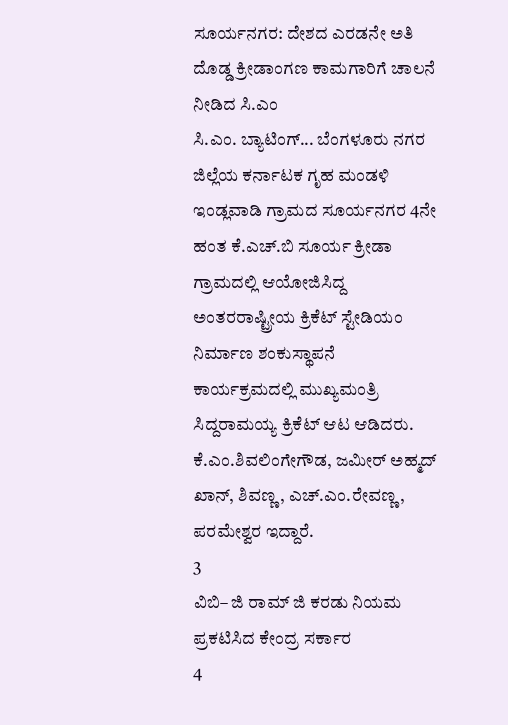ಸೂರ್ಯನಗರ: ದೇಶದ ಎರಡನೇ ಅತಿ ದೊಡ್ಡ ಕ್ರೀಡಾಂಗಣ ಕಾಮಗಾರಿಗೆ ಚಾಲನೆ ನೀಡಿದ ಸಿ.ಎಂ
ಸಿ.ಎಂ. ಬ್ಯಾಟಿಂಗ್... ಬೆಂಗಳೂರು ನಗರ ಜಿಲ್ಲೆಯ ಕರ್ನಾಟಕ ಗೃಹ ಮಂಡಳಿ ಇಂಡ್ಲವಾಡಿ ಗ್ರಾಮದ ಸೂರ್ಯನಗರ 4ನೇ ಹಂತ ಕೆ.ಎಚ್.ಬಿ ಸೂರ್ಯ ಕ್ರೀಡಾ ಗ್ರಾಮದಲ್ಲಿ ಆಯೋಜಿಸಿದ್ದ ಅಂತರರಾಷ್ಟ್ರೀಯ ಕ್ರಿಕೆಟ್ ಸ್ಟೇಡಿಯಂ ನಿರ್ಮಾಣ ಶಂಕುಸ್ಥಾಪನೆ ಕಾರ್ಯಕ್ರಮದಲ್ಲಿ ಮುಖ್ಯಮಂತ್ರಿ ಸಿದ್ದರಾಮಯ್ಯ ಕ್ರಿಕೆಟ್ ಆಟ ಆಡಿದರು. ಕೆ.ಎಂ.ಶಿವಲಿಂಗೇಗೌಡ, ಜಮೀರ್ ಅಹ್ಮದ್ ಖಾನ್, ಶಿವಣ್ಣ, ಎಚ್.ಎಂ.ರೇವಣ್ಣ, ಪರಮೇಶ್ವರ ಇದ್ದಾರೆ.
3
ವಿಬಿ– ಜಿ ರಾಮ್ ಜಿ ಕರಡು ನಿಯಮ ಪ್ರಕಟಿಸಿದ ಕೇಂದ್ರ ಸರ್ಕಾರ
4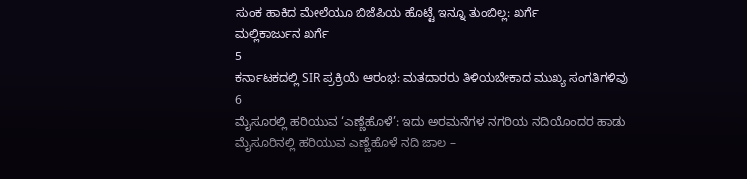ಸುಂಕ ಹಾಕಿದ ಮೇಲೆಯೂ ಬಿಜೆಪಿಯ ಹೊಟ್ಟೆ ಇನ್ನೂ ತುಂಬಿಲ್ಲ: ಖರ್ಗೆ
ಮಲ್ಲಿಕಾರ್ಜುನ ಖರ್ಗೆ
5
ಕರ್ನಾಟಕದಲ್ಲಿ SIR ಪ್ರಕ್ರಿಯೆ ಆರಂಭ: ಮತದಾರರು ತಿಳಿಯಬೇಕಾದ ಮುಖ್ಯ ಸಂಗತಿಗಳಿವು
6
ಮೈಸೂರಲ್ಲಿ ಹರಿಯುವ ‘ಎಣ್ಣೆಹೊಳೆ’: ಇದು ಅರಮನೆಗಳ ನಗರಿಯ ನದಿಯೊಂದರ ಹಾಡು
ಮೈಸೂರಿನಲ್ಲಿ ಹರಿಯುವ ಎಣ್ಣೆಹೊಳೆ ನದಿ ಜಾಲ –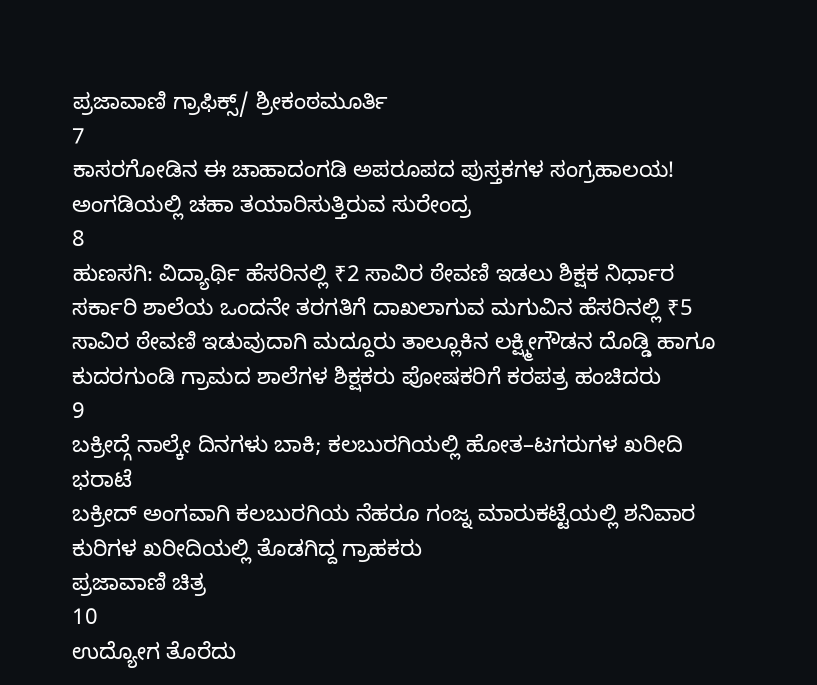ಪ್ರಜಾವಾಣಿ ಗ್ರಾಫಿಕ್ಸ್/ ಶ್ರೀಕಂಠಮೂರ್ತಿ
7
ಕಾಸರಗೋಡಿನ ಈ ಚಾಹಾದಂಗಡಿ ಅಪರೂಪದ ಪುಸ್ತಕಗಳ ಸಂಗ್ರಹಾಲಯ!
ಅಂಗಡಿಯಲ್ಲಿ ಚಹಾ ತಯಾರಿಸುತ್ತಿರುವ ಸುರೇಂದ್ರ
8
ಹುಣಸಗಿ: ವಿದ್ಯಾರ್ಥಿ ಹೆಸರಿನಲ್ಲಿ ₹2 ಸಾವಿರ ಠೇವಣಿ ಇಡಲು ಶಿಕ್ಷಕ ನಿರ್ಧಾರ
ಸರ್ಕಾರಿ ಶಾಲೆಯ ಒಂದನೇ ತರಗತಿಗೆ ದಾಖಲಾಗುವ ಮಗುವಿನ ಹೆಸರಿನಲ್ಲಿ ₹5 ಸಾವಿರ ಠೇವಣಿ ಇಡುವುದಾಗಿ ಮದ್ದೂರು ತಾಲ್ಲೂಕಿನ ಲಕ್ಷ್ಮೀಗೌಡನ ದೊಡ್ಡಿ ಹಾಗೂ ಕುದರಗುಂಡಿ ಗ್ರಾಮದ ಶಾಲೆಗಳ ಶಿಕ್ಷಕರು ಪೋಷಕರಿಗೆ ಕರಪತ್ರ ಹಂಚಿದರು
9
ಬಕ್ರೀದ್ಗೆ ನಾಲ್ಕೇ ದಿನಗಳು ಬಾಕಿ; ಕಲಬುರಗಿಯಲ್ಲಿ ಹೋತ–ಟಗರುಗಳ ಖರೀದಿ ಭರಾಟೆ
ಬಕ್ರೀದ್ ಅಂಗವಾಗಿ ಕಲಬುರಗಿಯ ನೆಹರೂ ಗಂಜ್ನ ಮಾರುಕಟ್ಟೆಯಲ್ಲಿ ಶನಿವಾರ ಕುರಿಗಳ ಖರೀದಿಯಲ್ಲಿ ತೊಡಗಿದ್ದ ಗ್ರಾಹಕರು
ಪ್ರಜಾವಾಣಿ ಚಿತ್ರ
10
ಉದ್ಯೋಗ ತೊರೆದು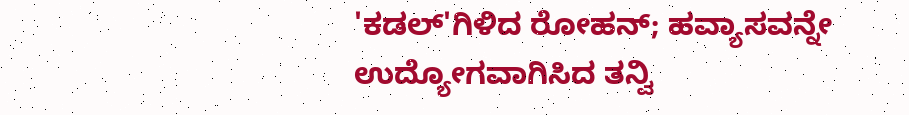'ಕಡಲ್'ಗಿಳಿದ ರೋಹನ್; ಹವ್ಯಾಸವನ್ನೇ ಉದ್ಯೋಗವಾಗಿಸಿದ ತನ್ವಿ